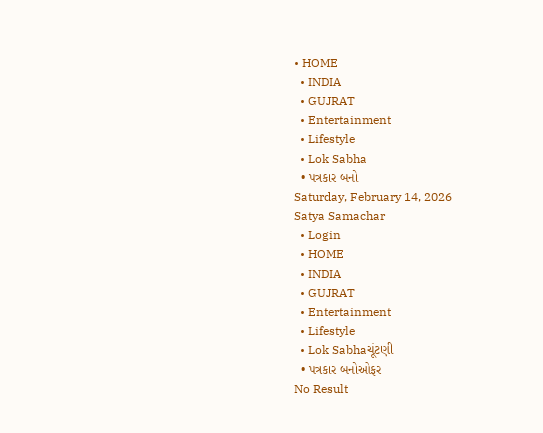• HOME
  • INDIA
  • GUJRAT
  • Entertainment
  • Lifestyle
  • Lok Sabha
  • પત્રકાર બનો
Saturday, February 14, 2026
Satya Samachar
  • Login
  • HOME
  • INDIA
  • GUJRAT
  • Entertainment
  • Lifestyle
  • Lok Sabhaચૂંટણી
  • પત્રકાર બનોઓફર
No Result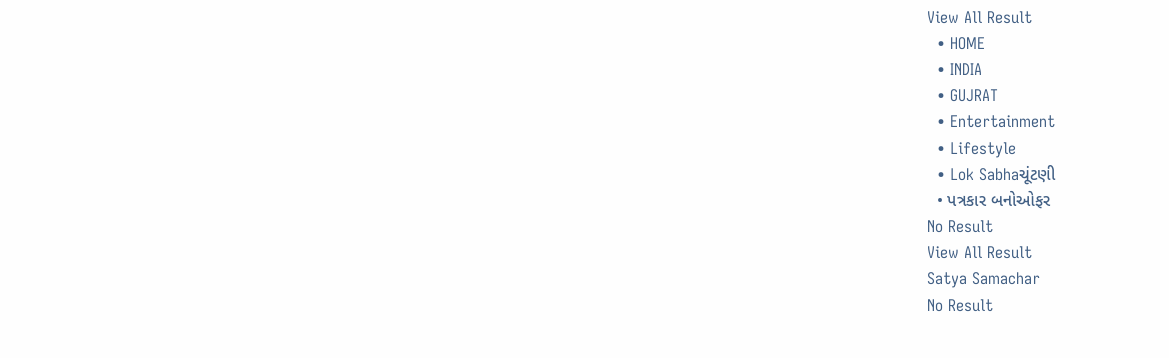View All Result
  • HOME
  • INDIA
  • GUJRAT
  • Entertainment
  • Lifestyle
  • Lok Sabhaચૂંટણી
  • પત્રકાર બનોઓફર
No Result
View All Result
Satya Samachar
No Result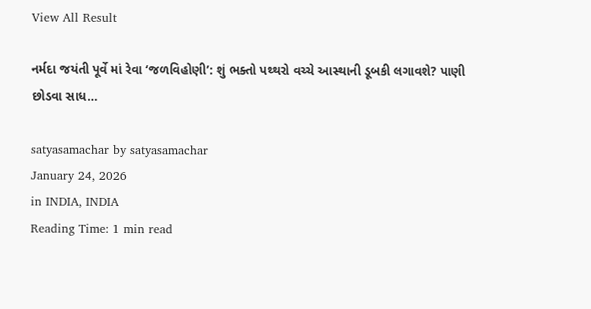View All Result

નર્મદા જયંતી પૂર્વે માં રેવા ‘જળવિહોણી’: શું ભક્તો પથ્થરો વચ્ચે આસ્થાની ડૂબકી લગાવશે? પાણી છોડવા સાધ…

satyasamachar by satyasamachar
January 24, 2026
in INDIA, INDIA
Reading Time: 1 min read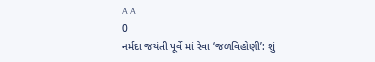A A
0
નર્મદા જયંતી પૂર્વે માં રેવા ‘જળવિહોણી’: શું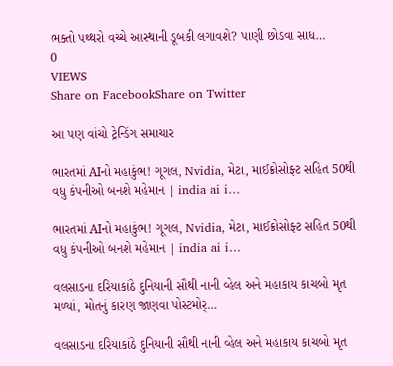ભક્તો પથ્થરો વચ્ચે આસ્થાની ડૂબકી લગાવશે? પાણી છોડવા સાધ…
0
VIEWS
Share on FacebookShare on Twitter

આ પણ વાંચો ટ્રેન્ડિંગ સમાચાર

ભારતમાં AIનો મહાકુંભ! ગૂગલ, Nvidia, મેટા, માઈક્રોસોફ્ટ સહિત 50થી વધુ કંપનીઓ બનશે મહેમાન | india ai i…

ભારતમાં AIનો મહાકુંભ! ગૂગલ, Nvidia, મેટા, માઈક્રોસોફ્ટ સહિત 50થી વધુ કંપનીઓ બનશે મહેમાન | india ai i…

વલસાડના દરિયાકાંઠે દુનિયાની સૌથી નાની વ્હેલ અને મહાકાય કાચબો મૃત મળ્યાં, મોતનું કારણ જાણવા પોસ્ટમોર્…

વલસાડના દરિયાકાંઠે દુનિયાની સૌથી નાની વ્હેલ અને મહાકાય કાચબો મૃત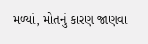મળ્યાં, મોતનું કારણ જાણવા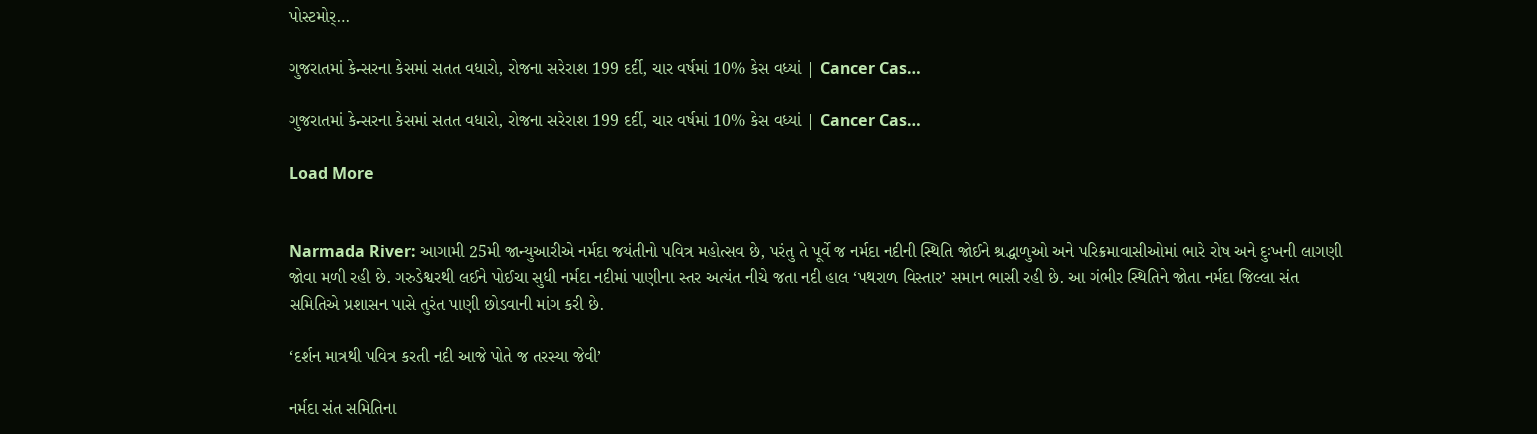પોસ્ટમોર્…

ગુજરાતમાં કેન્સરના કેસમાં સતત વધારો, રોજના સરેરાશ 199 દર્દી, ચાર વર્ષમાં 10% કેસ વધ્યાં | Cancer Cas…

ગુજરાતમાં કેન્સરના કેસમાં સતત વધારો, રોજના સરેરાશ 199 દર્દી, ચાર વર્ષમાં 10% કેસ વધ્યાં | Cancer Cas…

Load More


Narmada River: આગામી 25મી જાન્યુઆરીએ નર્મદા જયંતીનો પવિત્ર મહોત્સવ છે, પરંતુ તે પૂર્વે જ નર્મદા નદીની સ્થિતિ જોઈને શ્રદ્ધાળુઓ અને પરિક્રમાવાસીઓમાં ભારે રોષ અને દુઃખની લાગણી જોવા મળી રહી છે. ગરુડેશ્વરથી લઈને પોઈચા સુધી નર્મદા નદીમાં પાણીના સ્તર અત્યંત નીચે જતા નદી હાલ ‘પથરાળ વિસ્તાર’ સમાન ભાસી રહી છે. આ ગંભીર સ્થિતિને જોતા નર્મદા જિલ્લા સંત સમિતિએ પ્રશાસન પાસે તુરંત પાણી છોડવાની માંગ કરી છે.

‘દર્શન માત્રથી પવિત્ર કરતી નદી આજે પોતે જ તરસ્યા જેવી’

નર્મદા સંત સમિતિના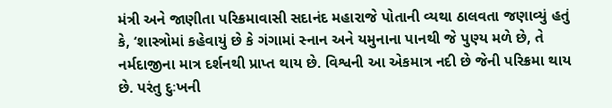મંત્રી અને જાણીતા પરિક્રમાવાસી સદાનંદ મહારાજે પોતાની વ્યથા ઠાલવતા જણાવ્યું હતું કે, ‘શાસ્ત્રોમાં કહેવાયું છે કે ગંગામાં સ્નાન અને યમુનાના પાનથી જે પુણ્ય મળે છે, તે નર્મદાજીના માત્ર દર્શનથી પ્રાપ્ત થાય છે. વિશ્વની આ એકમાત્ર નદી છે જેની પરિક્રમા થાય છે. પરંતુ દુઃખની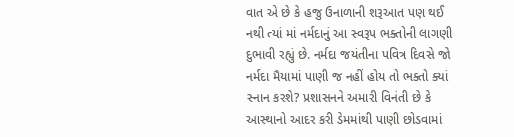વાત એ છે કે હજુ ઉનાળાની શરૂઆત પણ થઈ નથી ત્યાં માં નર્મદાનું આ સ્વરૂપ ભક્તોની લાગણી દુભાવી રહ્યું છે. નર્મદા જયંતીના પવિત્ર દિવસે જો નર્મદા મૈયામાં પાણી જ નહીં હોય તો ભક્તો ક્યાં સ્નાન કરશે? પ્રશાસનને અમારી વિનંતી છે કે આસ્થાનો આદર કરી ડેમમાંથી પાણી છોડવામાં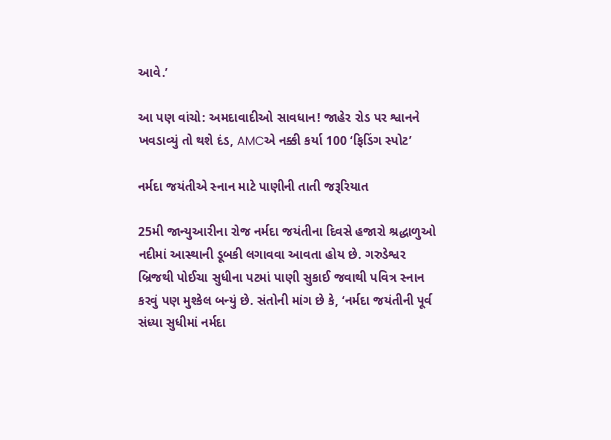આવે.’

આ પણ વાંચો: અમદાવાદીઓ સાવધાન! જાહેર રોડ પર શ્વાનને ખવડાવ્યું તો થશે દંડ, AMCએ નક્કી કર્યા 100 ‘ફિડિંગ સ્પોટ’

નર્મદા જયંતીએ સ્નાન માટે પાણીની તાતી જરૂરિયાત

25મી જાન્યુઆરીના રોજ નર્મદા જયંતીના દિવસે હજારો શ્રદ્ધાળુઓ નદીમાં આસ્થાની ડૂબકી લગાવવા આવતા હોય છે. ગરુડેશ્વર બ્રિજથી પોઈચા સુધીના પટમાં પાણી સુકાઈ જવાથી પવિત્ર સ્નાન કરવું પણ મુશ્કેલ બન્યું છે. સંતોની માંગ છે કે, ‘નર્મદા જયંતીની પૂર્વ સંધ્યા સુધીમાં નર્મદા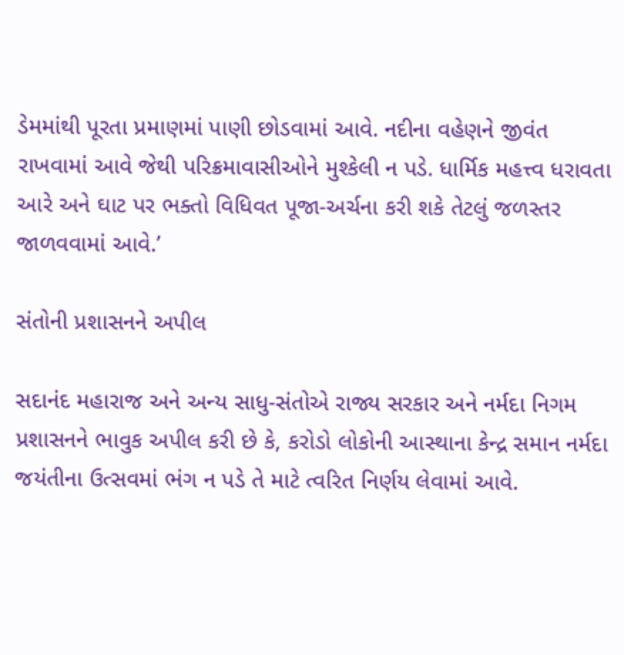ડેમમાંથી પૂરતા પ્રમાણમાં પાણી છોડવામાં આવે. નદીના વહેણને જીવંત રાખવામાં આવે જેથી પરિક્રમાવાસીઓને મુશ્કેલી ન પડે. ધાર્મિક મહત્ત્વ ધરાવતા આરે અને ઘાટ પર ભક્તો વિધિવત પૂજા-અર્ચના કરી શકે તેટલું જળસ્તર જાળવવામાં આવે.’

સંતોની પ્રશાસનને અપીલ

સદાનંદ મહારાજ અને અન્ય સાધુ-સંતોએ રાજ્ય સરકાર અને નર્મદા નિગમ પ્રશાસનને ભાવુક અપીલ કરી છે કે, કરોડો લોકોની આસ્થાના કેન્દ્ર સમાન નર્મદા જયંતીના ઉત્સવમાં ભંગ ન પડે તે માટે ત્વરિત નિર્ણય લેવામાં આવે.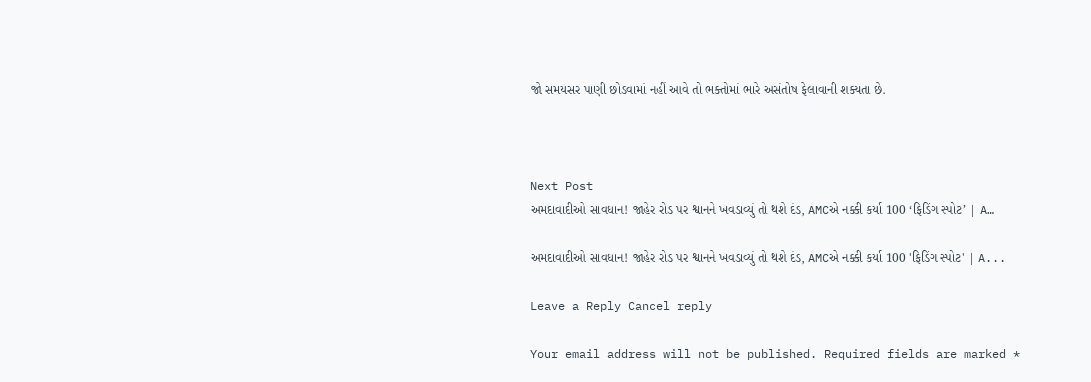જો સમયસર પાણી છોડવામાં નહીં આવે તો ભક્તોમાં ભારે અસંતોષ ફેલાવાની શક્યતા છે.



Next Post
અમદાવાદીઓ સાવધાન! જાહેર રોડ પર શ્વાનને ખવડાવ્યું તો થશે દંડ, AMCએ નક્કી કર્યા 100 ‘ફિડિંગ સ્પોટ’ | A…

અમદાવાદીઓ સાવધાન! જાહેર રોડ પર શ્વાનને ખવડાવ્યું તો થશે દંડ, AMCએ નક્કી કર્યા 100 'ફિડિંગ સ્પોટ' | A...

Leave a Reply Cancel reply

Your email address will not be published. Required fields are marked *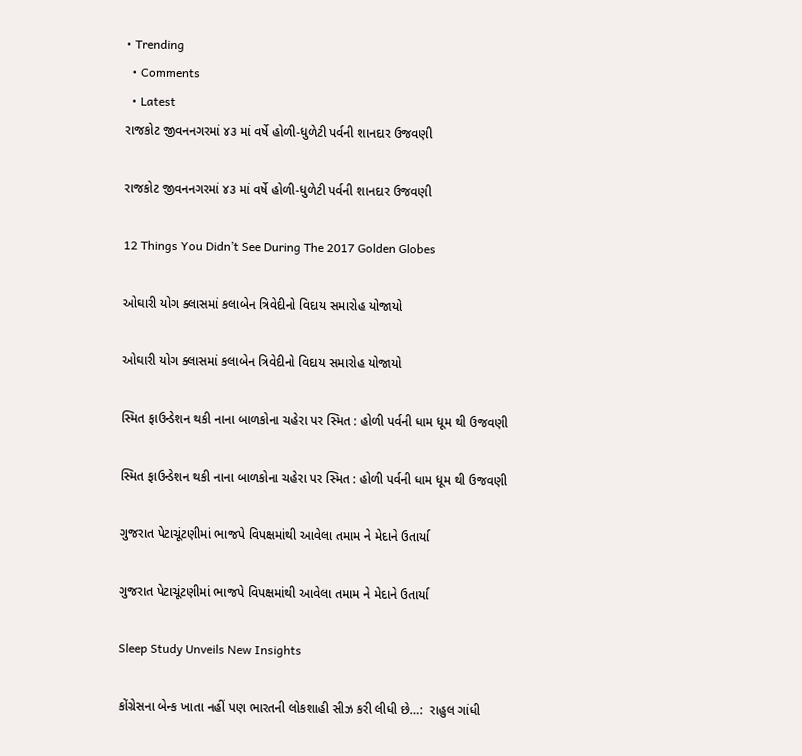• Trending
  • Comments
  • Latest
રાજકોટ જીવનનગરમાં ૪૩ માં વર્ષે હોળી-ધુળેટી પર્વની શાનદાર ઉજવણી

રાજકોટ જીવનનગરમાં ૪૩ માં વર્ષે હોળી-ધુળેટી પર્વની શાનદાર ઉજવણી

12 Things You Didn’t See During The 2017 Golden Globes

ઓઘારી યોગ ક્લાસમાં કલાબેન ત્રિવેદીનો વિદાય સમારોહ યોજાયો

ઓઘારી યોગ ક્લાસમાં કલાબેન ત્રિવેદીનો વિદાય સમારોહ યોજાયો

સ્મિત ફાઉન્ડેશન થકી નાના બાળકોના ચહેરા પર સ્મિત : હોળી પર્વની ધામ ધૂમ થી ઉજવણી

સ્મિત ફાઉન્ડેશન થકી નાના બાળકોના ચહેરા પર સ્મિત : હોળી પર્વની ધામ ધૂમ થી ઉજવણી

ગુજરાત પેટાચૂંટણીમાં ભાજપે વિપક્ષમાંથી આવેલા તમામ ને મેદાને ઉતાર્યા

ગુજરાત પેટાચૂંટણીમાં ભાજપે વિપક્ષમાંથી આવેલા તમામ ને મેદાને ઉતાર્યા

Sleep Study Unveils New Insights

કોંગ્રેસના બેન્ક ખાતા નહીં પણ ભારતની લોકશાહી સીઝ કરી લીધી છે…:  રાહુલ ગાંધી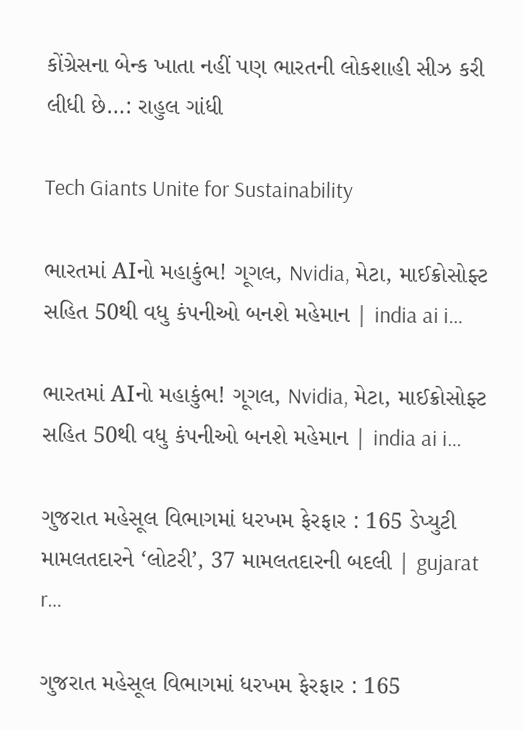કોંગ્રેસના બેન્ક ખાતા નહીં પણ ભારતની લોકશાહી સીઝ કરી લીધી છે…: રાહુલ ગાંધી

Tech Giants Unite for Sustainability

ભારતમાં AIનો મહાકુંભ! ગૂગલ, Nvidia, મેટા, માઈક્રોસોફ્ટ સહિત 50થી વધુ કંપનીઓ બનશે મહેમાન | india ai i…

ભારતમાં AIનો મહાકુંભ! ગૂગલ, Nvidia, મેટા, માઈક્રોસોફ્ટ સહિત 50થી વધુ કંપનીઓ બનશે મહેમાન | india ai i…

ગુજરાત મહેસૂલ વિભાગમાં ધરખમ ફેરફાર : 165 ડેપ્યુટી મામલતદારને ‘લોટરી’, 37 મામલતદારની બદલી | gujarat r…

ગુજરાત મહેસૂલ વિભાગમાં ધરખમ ફેરફાર : 165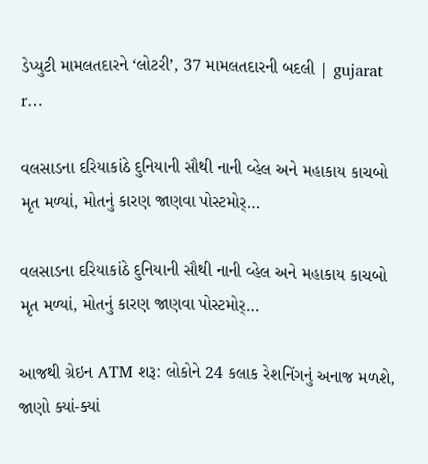ડેપ્યુટી મામલતદારને ‘લોટરી’, 37 મામલતદારની બદલી | gujarat r…

વલસાડના દરિયાકાંઠે દુનિયાની સૌથી નાની વ્હેલ અને મહાકાય કાચબો મૃત મળ્યાં, મોતનું કારણ જાણવા પોસ્ટમોર્…

વલસાડના દરિયાકાંઠે દુનિયાની સૌથી નાની વ્હેલ અને મહાકાય કાચબો મૃત મળ્યાં, મોતનું કારણ જાણવા પોસ્ટમોર્…

આજથી ગ્રેઇન ATM શરૂ: લોકોને 24 કલાક રેશનિંગનું અનાજ મળશે, જાણો ક્યાં-ક્યાં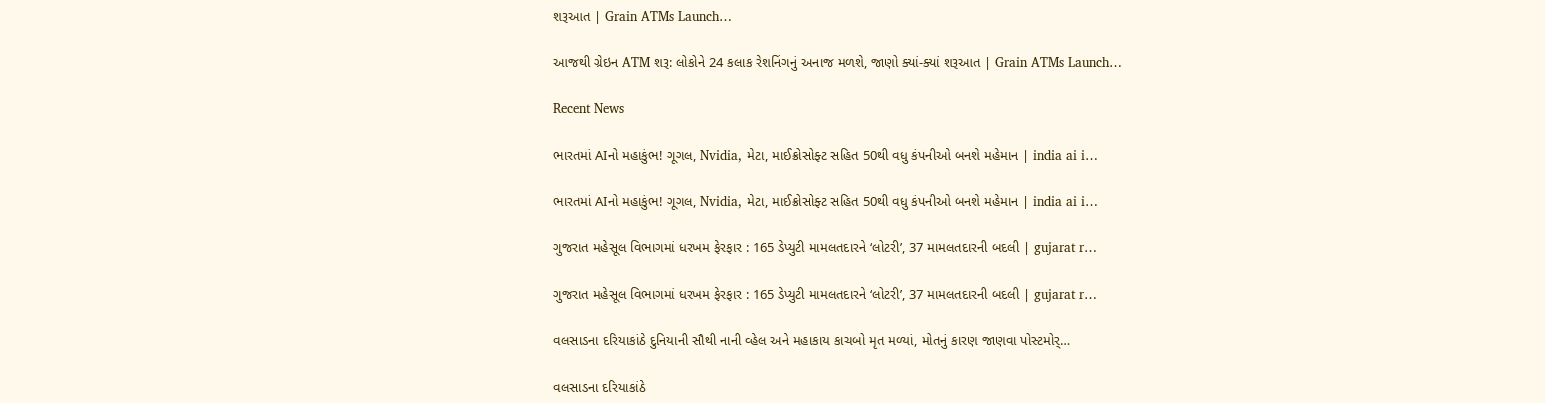શરૂઆત | Grain ATMs Launch…

આજથી ગ્રેઇન ATM શરૂ: લોકોને 24 કલાક રેશનિંગનું અનાજ મળશે, જાણો ક્યાં-ક્યાં શરૂઆત | Grain ATMs Launch…

Recent News

ભારતમાં AIનો મહાકુંભ! ગૂગલ, Nvidia, મેટા, માઈક્રોસોફ્ટ સહિત 50થી વધુ કંપનીઓ બનશે મહેમાન | india ai i…

ભારતમાં AIનો મહાકુંભ! ગૂગલ, Nvidia, મેટા, માઈક્રોસોફ્ટ સહિત 50થી વધુ કંપનીઓ બનશે મહેમાન | india ai i…

ગુજરાત મહેસૂલ વિભાગમાં ધરખમ ફેરફાર : 165 ડેપ્યુટી મામલતદારને ‘લોટરી’, 37 મામલતદારની બદલી | gujarat r…

ગુજરાત મહેસૂલ વિભાગમાં ધરખમ ફેરફાર : 165 ડેપ્યુટી મામલતદારને ‘લોટરી’, 37 મામલતદારની બદલી | gujarat r…

વલસાડના દરિયાકાંઠે દુનિયાની સૌથી નાની વ્હેલ અને મહાકાય કાચબો મૃત મળ્યાં, મોતનું કારણ જાણવા પોસ્ટમોર્…

વલસાડના દરિયાકાંઠે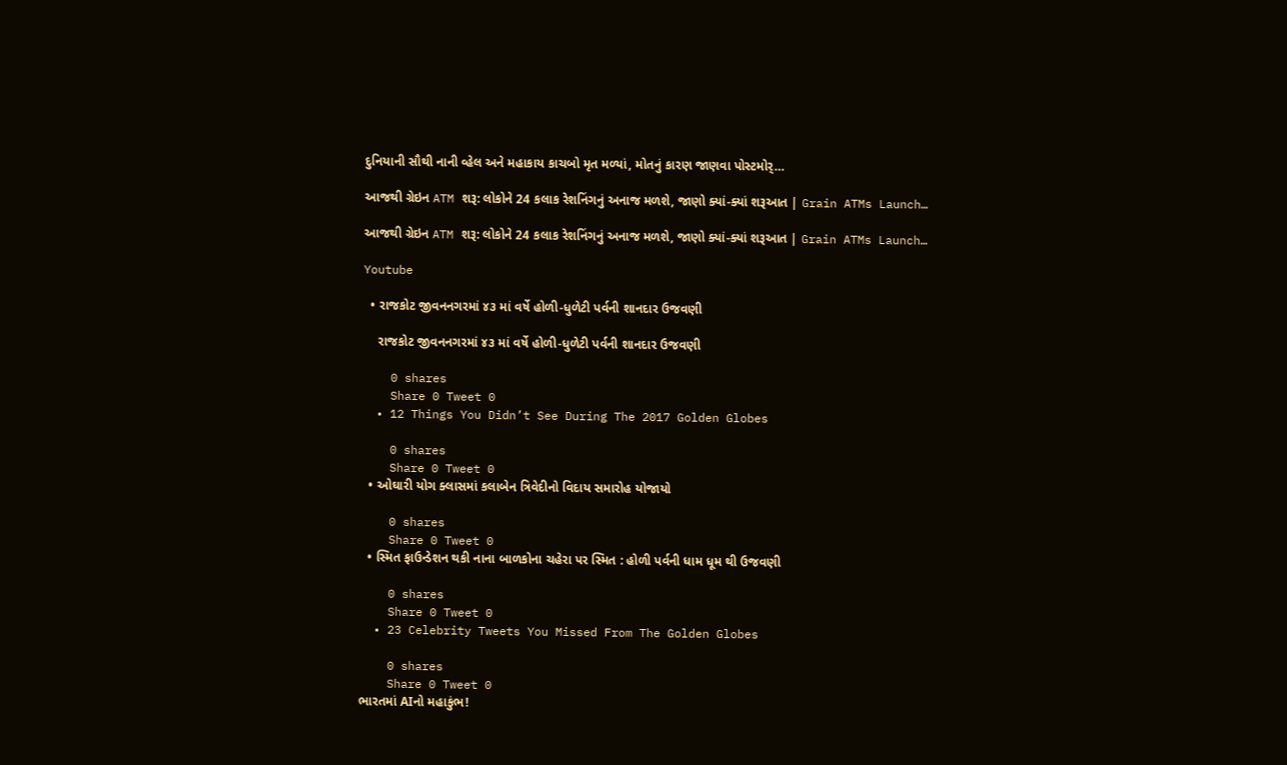દુનિયાની સૌથી નાની વ્હેલ અને મહાકાય કાચબો મૃત મળ્યાં, મોતનું કારણ જાણવા પોસ્ટમોર્…

આજથી ગ્રેઇન ATM શરૂ: લોકોને 24 કલાક રેશનિંગનું અનાજ મળશે, જાણો ક્યાં-ક્યાં શરૂઆત | Grain ATMs Launch…

આજથી ગ્રેઇન ATM શરૂ: લોકોને 24 કલાક રેશનિંગનું અનાજ મળશે, જાણો ક્યાં-ક્યાં શરૂઆત | Grain ATMs Launch…

Youtube

  • રાજકોટ જીવનનગરમાં ૪૩ માં વર્ષે હોળી-ધુળેટી પર્વની શાનદાર ઉજવણી

    રાજકોટ જીવનનગરમાં ૪૩ માં વર્ષે હોળી-ધુળેટી પર્વની શાનદાર ઉજવણી

    0 shares
    Share 0 Tweet 0
  • 12 Things You Didn’t See During The 2017 Golden Globes

    0 shares
    Share 0 Tweet 0
  • ઓઘારી યોગ ક્લાસમાં કલાબેન ત્રિવેદીનો વિદાય સમારોહ યોજાયો

    0 shares
    Share 0 Tweet 0
  • સ્મિત ફાઉન્ડેશન થકી નાના બાળકોના ચહેરા પર સ્મિત : હોળી પર્વની ધામ ધૂમ થી ઉજવણી

    0 shares
    Share 0 Tweet 0
  • 23 Celebrity Tweets You Missed From The Golden Globes

    0 shares
    Share 0 Tweet 0
ભારતમાં AIનો મહાકુંભ!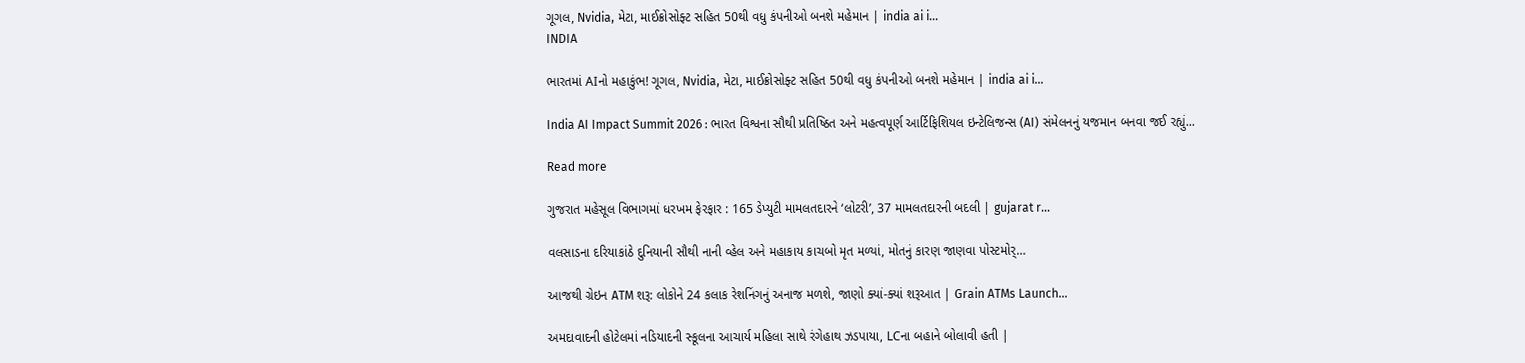ગૂગલ, Nvidia, મેટા, માઈક્રોસોફ્ટ સહિત 50થી વધુ કંપનીઓ બનશે મહેમાન | india ai i…
INDIA

ભારતમાં AIનો મહાકુંભ! ગૂગલ, Nvidia, મેટા, માઈક્રોસોફ્ટ સહિત 50થી વધુ કંપનીઓ બનશે મહેમાન | india ai i…

India AI Impact Summit 2026 : ભારત વિશ્વના સૌથી પ્રતિષ્ઠિત અને મહત્વપૂર્ણ આર્ટિફિશિયલ ઇન્ટેલિજન્સ (AI) સંમેલનનું યજમાન બનવા જઈ રહ્યું...

Read more

ગુજરાત મહેસૂલ વિભાગમાં ધરખમ ફેરફાર : 165 ડેપ્યુટી મામલતદારને ‘લોટરી’, 37 મામલતદારની બદલી | gujarat r…

વલસાડના દરિયાકાંઠે દુનિયાની સૌથી નાની વ્હેલ અને મહાકાય કાચબો મૃત મળ્યાં, મોતનું કારણ જાણવા પોસ્ટમોર્…

આજથી ગ્રેઇન ATM શરૂ: લોકોને 24 કલાક રેશનિંગનું અનાજ મળશે, જાણો ક્યાં-ક્યાં શરૂઆત | Grain ATMs Launch…

અમદાવાદની હોટેલમાં નડિયાદની સ્કૂલના આચાર્ય મહિલા સાથે રંગેહાથ ઝડપાયા, LCના બહાને બોલાવી હતી |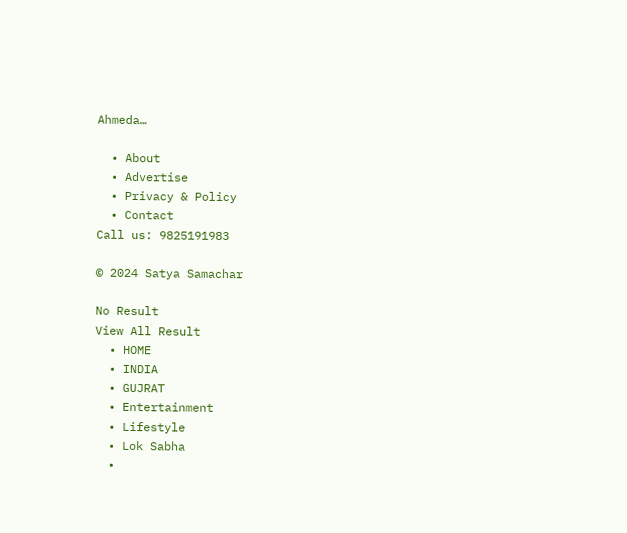Ahmeda…

  • About
  • Advertise
  • Privacy & Policy
  • Contact
Call us: 9825191983

© 2024 Satya Samachar

No Result
View All Result
  • HOME
  • INDIA
  • GUJRAT
  • Entertainment
  • Lifestyle
  • Lok Sabha
  •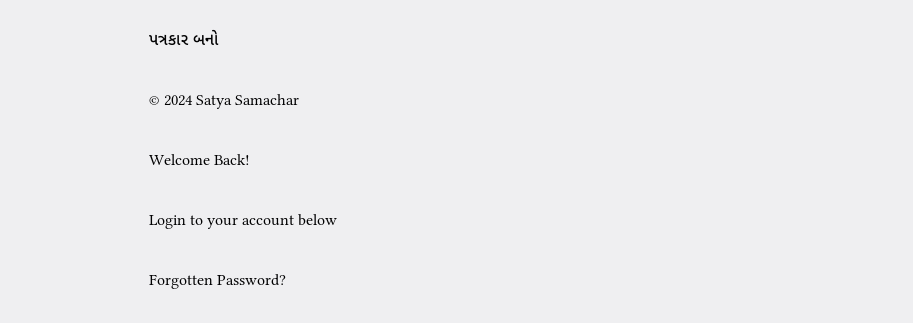પત્રકાર બનો

© 2024 Satya Samachar

Welcome Back!

Login to your account below

Forgotten Password?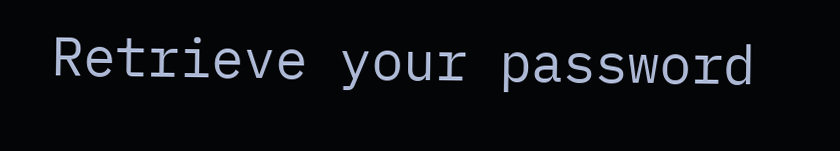Retrieve your password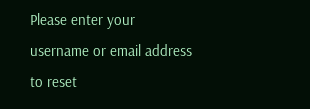Please enter your username or email address to reset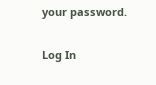your password.

Log In